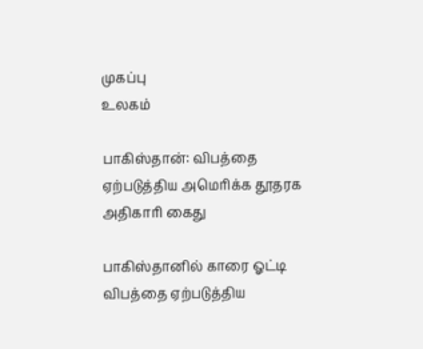முகப்பு
உலகம்

பாகிஸ்தான்: விபத்தை ஏற்படுத்திய அமெரிக்க தூதரக அதிகாரி கைது

பாகிஸ்தானில் காரை ஓட்டி விபத்தை ஏற்படுத்திய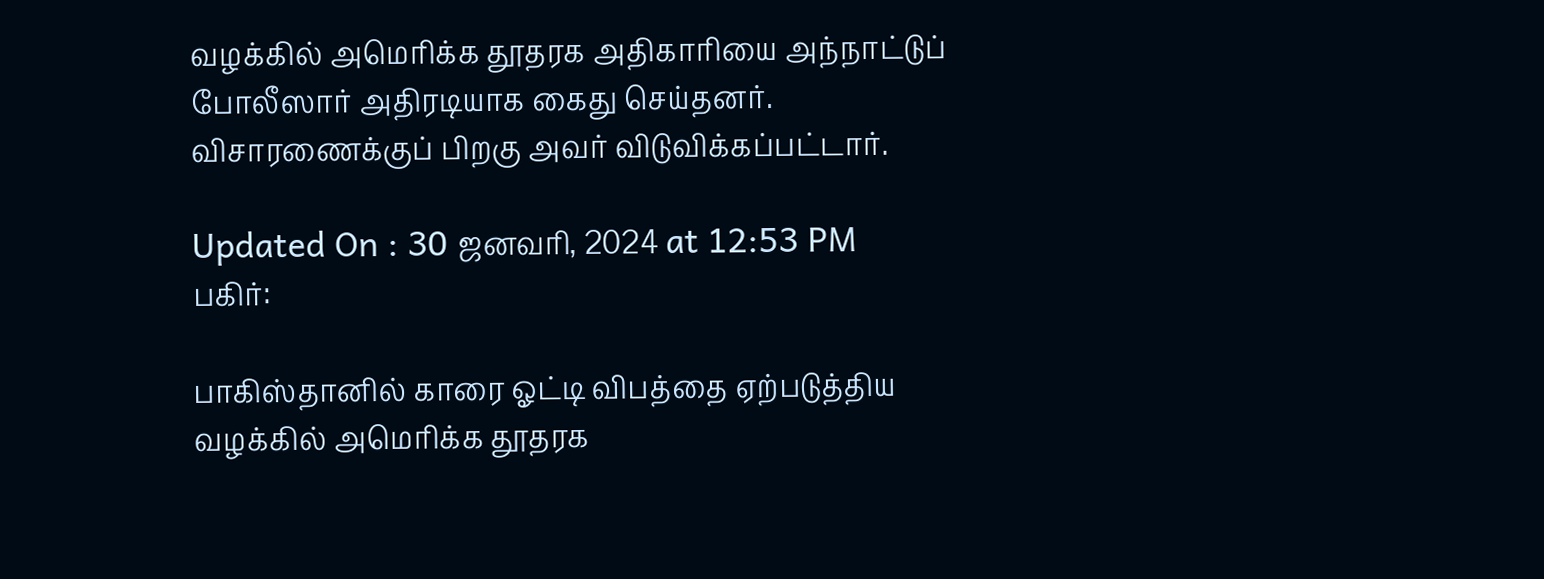வழக்கில் அமெரிக்க தூதரக அதிகாரியை அந்நாட்டுப் போலீஸார் அதிரடியாக கைது செய்தனர். விசாரணைக்குப் பிறகு அவர் விடுவிக்கப்பட்டார்.

Updated On : 30 ஜனவரி, 2024 at 12:53 PM
பகிர்:

பாகிஸ்தானில் காரை ஓட்டி விபத்தை ஏற்படுத்திய வழக்கில் அமெரிக்க தூதரக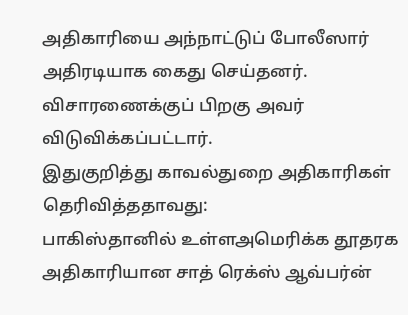அதிகாரியை அந்நாட்டுப் போலீஸார் அதிரடியாக கைது செய்தனர். விசாரணைக்குப் பிறகு அவர் விடுவிக்கப்பட்டார்.
இதுகுறித்து காவல்துறை அதிகாரிகள் தெரிவித்ததாவது:
பாகிஸ்தானில் உள்ளஅமெரிக்க தூதரக அதிகாரியான சாத் ரெக்ஸ் ஆவ்பர்ன்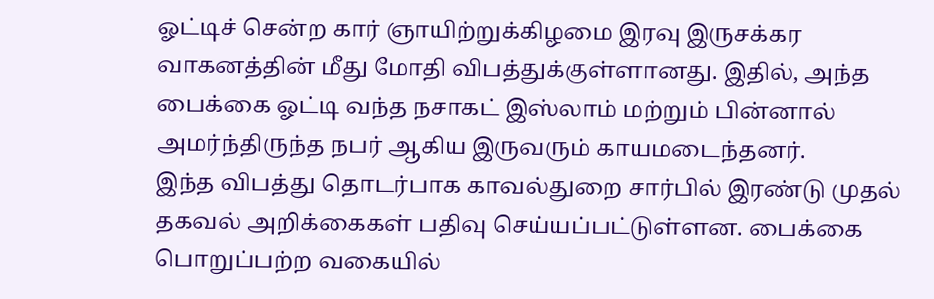ஓட்டிச் சென்ற கார் ஞாயிற்றுக்கிழமை இரவு இருசக்கர வாகனத்தின் மீது மோதி விபத்துக்குள்ளானது. இதில், அந்த பைக்கை ஓட்டி வந்த நசாகட் இஸ்லாம் மற்றும் பின்னால் அமர்ந்திருந்த நபர் ஆகிய இருவரும் காயமடைந்தனர்.
இந்த விபத்து தொடர்பாக காவல்துறை சார்பில் இரண்டு முதல் தகவல் அறிக்கைகள் பதிவு செய்யப்பட்டுள்ளன. பைக்கை பொறுப்பற்ற வகையில்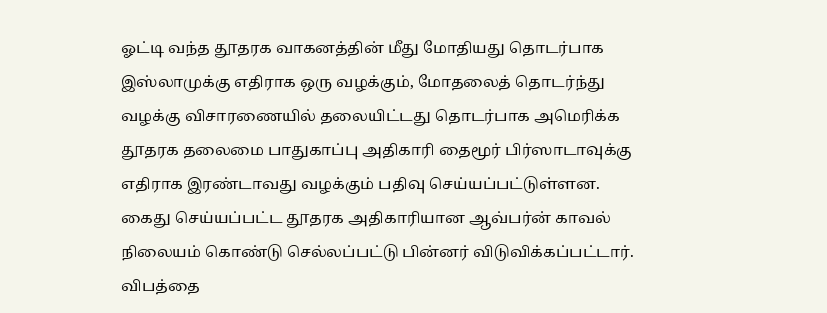ஓட்டி வந்த தூதரக வாகனத்தின் மீது மோதியது தொடர்பாக இஸ்லாமுக்கு எதிராக ஒரு வழக்கும், மோதலைத் தொடர்ந்து வழக்கு விசாரணையில் தலையிட்டது தொடர்பாக அமெரிக்க தூதரக தலைமை பாதுகாப்பு அதிகாரி தைமூர் பிர்ஸாடாவுக்கு எதிராக இரண்டாவது வழக்கும் பதிவு செய்யப்பட்டுள்ளன.
கைது செய்யப்பட்ட தூதரக அதிகாரியான ஆவ்பர்ன் காவல் நிலையம் கொண்டு செல்லப்பட்டு பின்னர் விடுவிக்கப்பட்டார். விபத்தை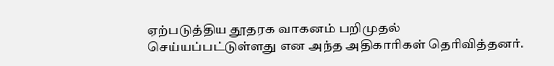ஏற்படுத்திய தூதரக வாகனம் பறிமுதல் செய்யப்பட்டுள்ளது என அந்த அதிகாரிகள் தெரிவித்தனர்.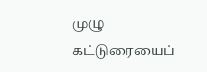முழு கட்டுரையைப்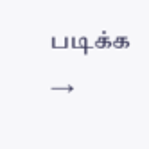படிக்க →